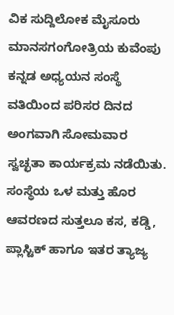ವಿಕ ಸುದ್ದಿಲೋಕ ಮೈಸೂರು ಮಾನಸಗಂಗೋತ್ರಿಯ ಕುವೆಂಪು ಕನ್ನಡ ಅಧ್ಯಯನ ಸಂಸ್ಥೆ ವತಿಯಿಂದ ಪರಿಸರ ದಿನದ ಅಂಗವಾಗಿ ಸೋಮವಾರ ಸ್ವಚ್ಛತಾ ಕಾರ್ಯಕ್ರಮ ನಡೆಯಿತು.
ಸಂಸ್ಥೆಯ ಒಳ ಮತ್ತು ಹೊರ ಆವರಣದ ಸುತ್ತಲೂ ಕಸ, ಕಡ್ಡಿ, ಪ್ಲಾಸ್ಟಿಕ್ ಹಾಗೂ ಇತರ ತ್ಯಾಜ್ಯ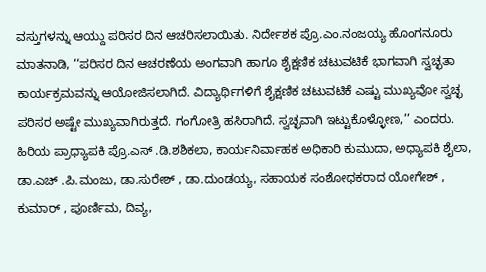ವಸ್ತುಗಳನ್ನು ಆಯ್ದು ಪರಿಸರ ದಿನ ಆಚರಿಸಲಾಯಿತು. ನಿರ್ದೇಶಕ ಪ್ರೊ.ಎಂ.ನಂಜಯ್ಯ ಹೊಂಗನೂರು ಮಾತನಾಡಿ, ‘‘ಪರಿಸರ ದಿನ ಆಚರಣೆಯ ಅಂಗವಾಗಿ ಹಾಗೂ ಶೈಕ್ಷಣಿಕ ಚಟುವಟಿಕೆ ಭಾಗವಾಗಿ ಸ್ವಚ್ಛತಾ ಕಾರ್ಯಕ್ರಮವನ್ನು ಆಯೋಜಿಸಲಾಗಿದೆ. ವಿದ್ಯಾರ್ಥಿಗಳಿಗೆ ಶೈಕ್ಷಣಿಕ ಚಟುವಟಿಕೆ ಎಷ್ಟು ಮುಖ್ಯವೋ ಸ್ವಚ್ಛ ಪರಿಸರ ಅಷ್ಟೇ ಮುಖ್ಯವಾಗಿರುತ್ತದೆ. ಗಂಗೋತ್ರಿ ಹಸಿರಾಗಿದೆ. ಸ್ವಚ್ಛವಾಗಿ ಇಟ್ಟುಕೊಳ್ಳೋಣ,’’ ಎಂದರು.
ಹಿರಿಯ ಪ್ರಾಧ್ಯಾಪಕಿ ಪ್ರೊ.ಎಸ್ .ಡಿ.ಶಶಿಕಲಾ, ಕಾರ್ಯನಿರ್ವಾಹಕ ಅಧಿಕಾರಿ ಕುಮುದಾ, ಅಧ್ಯಾಪಕಿ ಶೈಲಾ, ಡಾ.ಎಚ್ .ಪಿ.ಮಂಜು, ಡಾ.ಸುರೇಶ್ , ಡಾ.ದುಂಡಯ್ಯ, ಸಹಾಯಕ ಸಂಶೋಧಕರಾದ ಯೋಗೇಶ್ , ಕುಮಾರ್ , ಪೂರ್ಣಿಮ, ದಿವ್ಯ,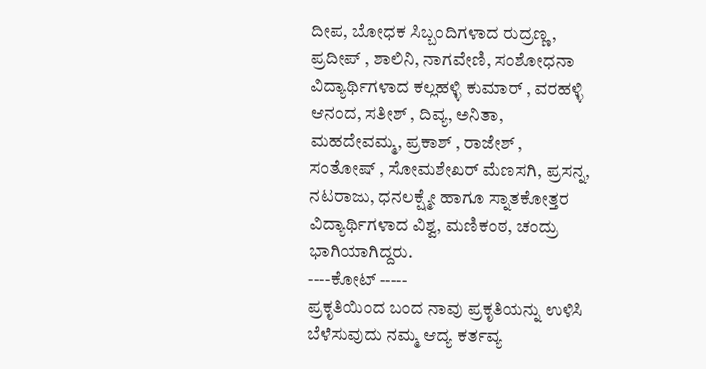ದೀಪ, ಬೋಧಕ ಸಿಬ್ಬಂದಿಗಳಾದ ರುದ್ರಣ್ಣ, ಪ್ರದೀಪ್ , ಶಾಲಿನಿ, ನಾಗವೇಣಿ, ಸಂಶೋಧನಾ ವಿದ್ಯಾರ್ಥಿಗಳಾದ ಕಲ್ಲಹಳ್ಳಿ ಕುಮಾರ್ , ವರಹಳ್ಳಿ ಆನಂದ, ಸತೀಶ್ , ದಿವ್ಯ, ಅನಿತಾ, ಮಹದೇವಮ್ಮ, ಪ್ರಕಾಶ್ , ರಾಜೇಶ್ , ಸಂತೋಷ್ , ಸೋಮಶೇಖರ್ ಮೆಣಸಗಿ, ಪ್ರಸನ್ನ, ನಟರಾಜು, ಧನಲಕ್ಷ್ಮೇ ಹಾಗೂ ಸ್ನಾತಕೋತ್ತರ ವಿದ್ಯಾರ್ಥಿಗಳಾದ ವಿಶ್ವ, ಮಣಿಕಂಠ, ಚಂದ್ರು ಭಾಗಿಯಾಗಿದ್ದರು.
----ಕೋಟ್ -----
ಪ್ರಕೃತಿಯಿಂದ ಬಂದ ನಾವು ಪ್ರಕೃತಿಯನ್ನು ಉಳಿಸಿ ಬೆಳೆಸುವುದು ನಮ್ಮ ಆದ್ಯ ಕರ್ತವ್ಯ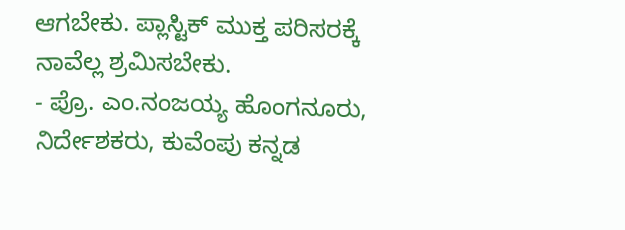ಆಗಬೇಕು. ಪ್ಲಾಸ್ಟಿಕ್ ಮುಕ್ತ ಪರಿಸರಕ್ಕೆ ನಾವೆಲ್ಲ ಶ್ರಮಿಸಬೇಕು.
- ಪ್ರೊ. ಎಂ.ನಂಜಯ್ಯ ಹೊಂಗನೂರು, ನಿರ್ದೇಶಕರು, ಕುವೆಂಪು ಕನ್ನಡ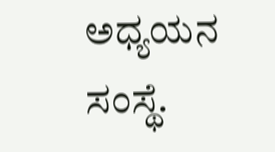ಅಧ್ಯಯನ ಸಂಸ್ಥೆ.